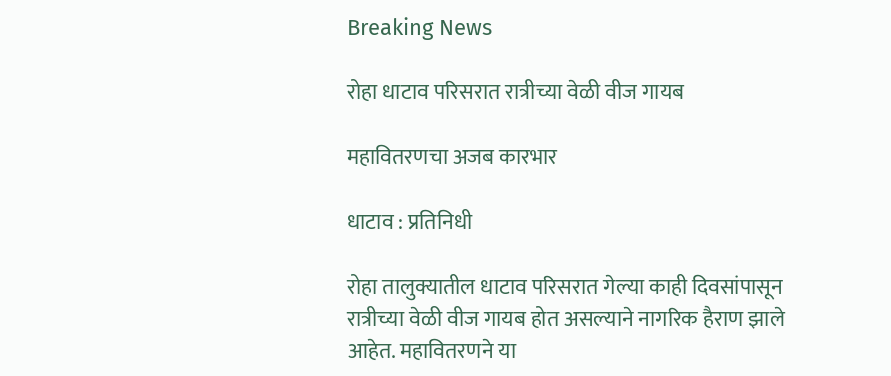Breaking News

रोहा धाटाव परिसरात रात्रीच्या वेळी वीज गायब

महावितरणचा अजब कारभार

धाटाव : प्रतिनिधी

रोहा तालुक्यातील धाटाव परिसरात गेल्या काही दिवसांपासून रात्रीच्या वेळी वीज गायब होत असल्याने नागरिक हैराण झाले आहेत. महावितरणने या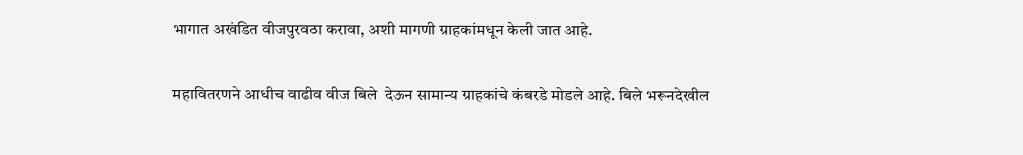भागात अखंडित वीजपुरवठा करावा, अशी मागणी ग्राहकांमधून केली जात आहे.

महावितरणने आधीच वाढीव वीज बिले  देऊन सामान्य ग्राहकांचे कंबरडे मोडले आहे. बिले भरूनदेखील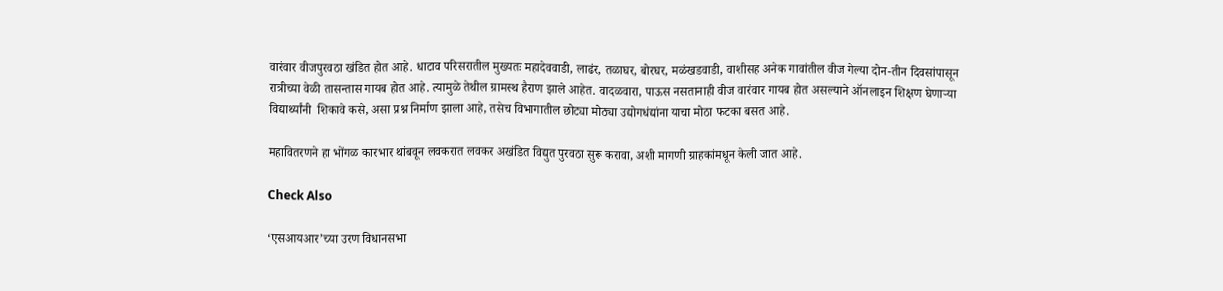वारंवार वीजपुरवठा खंडित होत आहे. धाटाव परिसरातील मुख्यतः महादेववाडी, लाढंर, तळाघर, बोरघर, मळंखडवाडी, वाशीसह अनेक गावांतील वीज गेल्या दोन-तीन दिवसांपासून रात्रीच्या वेळी तासन्तास गायब होत आहे. त्यामुळे तेथील ग्रामस्थ हैराण झाले आहेत. वादळवारा, पाऊस नसतानाही वीज वारंवार गायब होत असल्याने ऑनलाइन शिक्षण घेणार्‍या विद्यार्थ्यांनी  शिकावे कसे, असा प्रश्न निर्माण झाला आहे, तसेच विभागातील छोट्या मोठ्या उद्योगधंद्यांना याचा मोठा फटका बसत आहे.

महावितरणने हा भोंगळ कारभार थांबवून लवकरात लवकर अखंडित विद्युत पुरवठा सुरू करावा, अशी मागणी ग्राहकांमधून केली जात आहे.

Check Also

‘एसआयआर‌’च्या उरण विधानसभा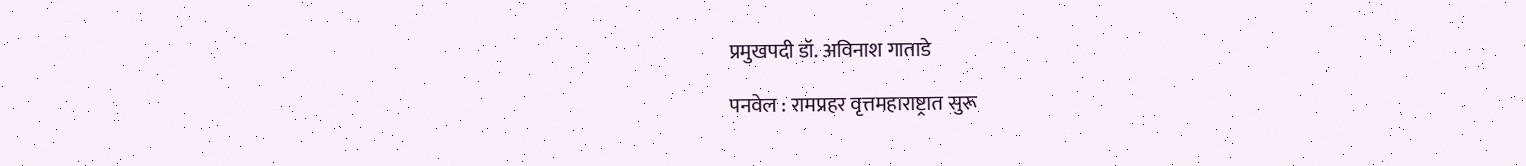प्रमुखपदी डॉ. अविनाश गाताडे

पनवेल : रामप्रहर वृत्तमहाराष्ट्रात सुरू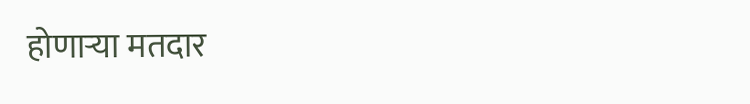होणाऱ्या मतदार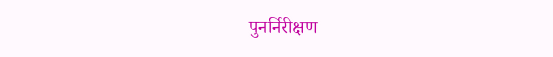पुनर्निरीक्षण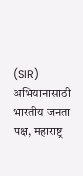(SIR) अभियानासाठी भारतीय जनता पक्ष, महाराष्ट्र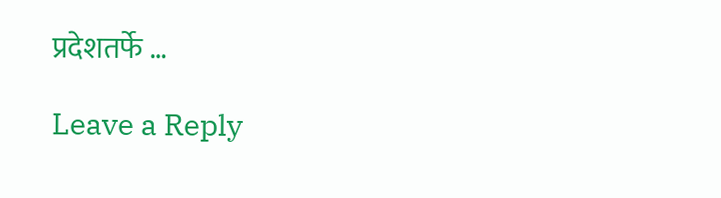प्रदेशतर्फे …

Leave a Reply